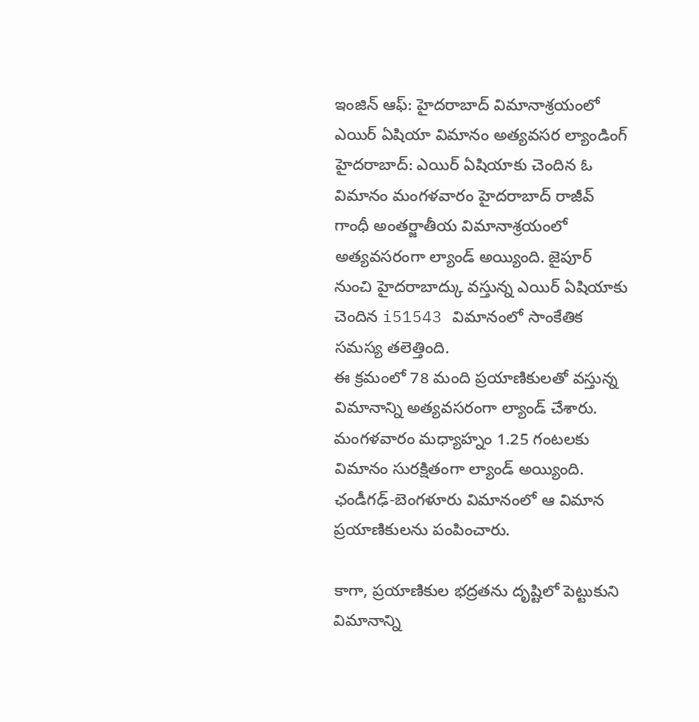ఇంజిన్ ఆఫ్: హైదరాబాద్ విమానాశ్రయంలో ఎయిర్ ఏషియా విమానం అత్యవసర ల్యాండింగ్
హైదరాబాద్: ఎయిర్ ఏషియాకు చెందిన ఓ విమానం మంగళవారం హైదరాబాద్ రాజీవ్ గాంధీ అంతర్జాతీయ విమానాశ్రయంలో అత్యవసరంగా ల్యాండ్ అయ్యింది. జైపూర్ నుంచి హైదరాబాద్కు వస్తున్న ఎయిర్ ఏషియాకు చెందిన i51543 విమానంలో సాంకేతిక సమస్య తలెత్తింది.
ఈ క్రమంలో 78 మంది ప్రయాణికులతో వస్తున్న విమానాన్ని అత్యవసరంగా ల్యాండ్ చేశారు. మంగళవారం మధ్యాహ్నం 1.25 గంటలకు విమానం సురక్షితంగా ల్యాండ్ అయ్యింది. ఛండీగఢ్-బెంగళూరు విమానంలో ఆ విమాన ప్రయాణికులను పంపించారు.

కాగా, ప్రయాణికుల భద్రతను దృష్టిలో పెట్టుకుని విమానాన్ని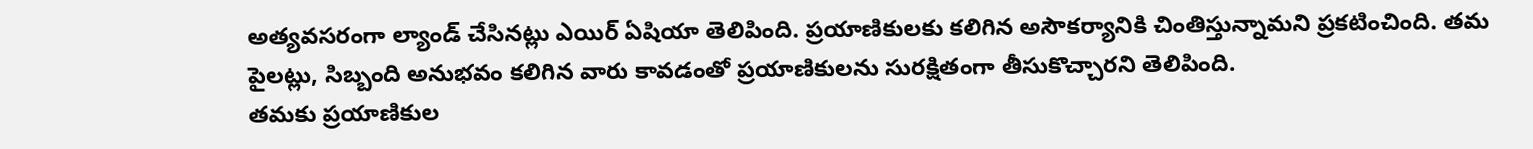అత్యవసరంగా ల్యాండ్ చేసినట్లు ఎయిర్ ఏషియా తెలిపింది. ప్రయాణికులకు కలిగిన అసౌకర్యానికి చింతిస్తున్నామని ప్రకటించింది. తమ పైలట్లు, సిబ్బంది అనుభవం కలిగిన వారు కావడంతో ప్రయాణికులను సురక్షితంగా తీసుకొచ్చారని తెలిపింది.
తమకు ప్రయాణికుల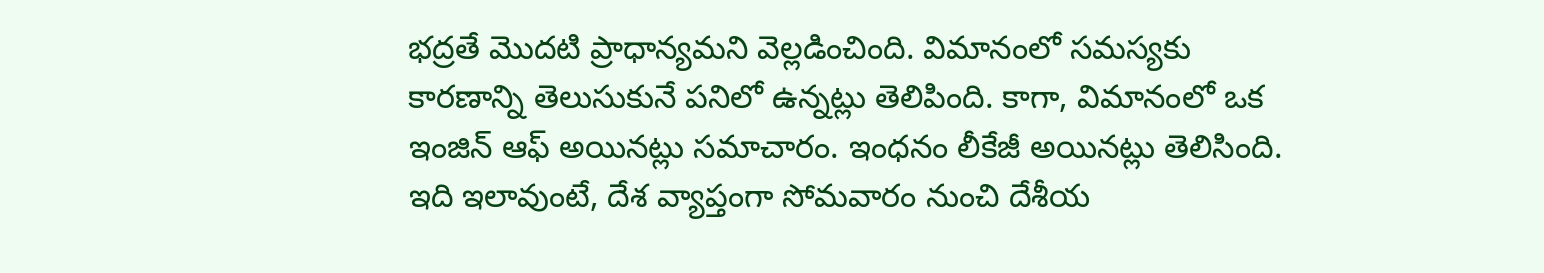భద్రతే మొదటి ప్రాధాన్యమని వెల్లడించింది. విమానంలో సమస్యకు కారణాన్ని తెలుసుకునే పనిలో ఉన్నట్లు తెలిపింది. కాగా, విమానంలో ఒక ఇంజిన్ ఆఫ్ అయినట్లు సమాచారం. ఇంధనం లీకేజీ అయినట్లు తెలిసింది. ఇది ఇలావుంటే, దేశ వ్యాప్తంగా సోమవారం నుంచి దేశీయ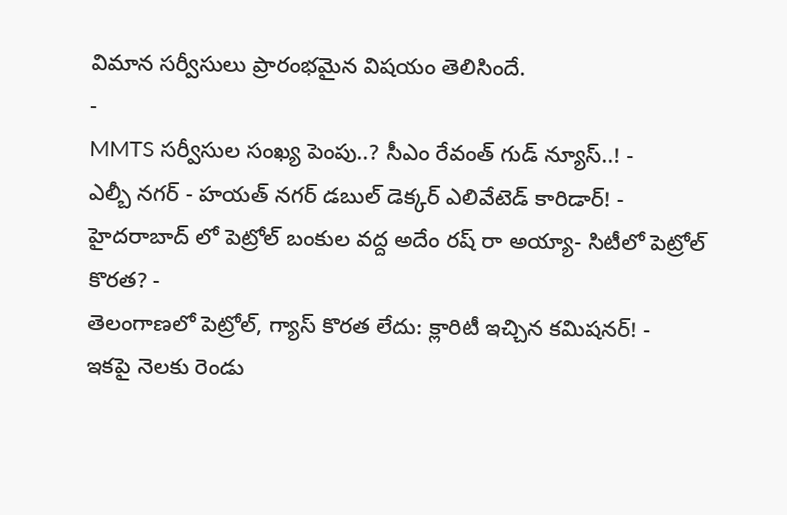విమాన సర్వీసులు ప్రారంభమైన విషయం తెలిసిందే.
-
MMTS సర్వీసుల సంఖ్య పెంపు..? సీఎం రేవంత్ గుడ్ న్యూస్..! -
ఎల్బీ నగర్ - హయత్ నగర్ డబుల్ డెక్కర్ ఎలివేటెడ్ కారిడార్! -
హైదరాబాద్ లో పెట్రోల్ బంకుల వద్ద అదేం రష్ రా అయ్యా- సిటీలో పెట్రోల్ కొరత? -
తెలంగాణలో పెట్రోల్, గ్యాస్ కొరత లేదు: క్లారిటీ ఇచ్చిన కమిషనర్! -
ఇకపై నెలకు రెండు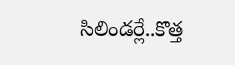సిలిండర్లే..కొత్త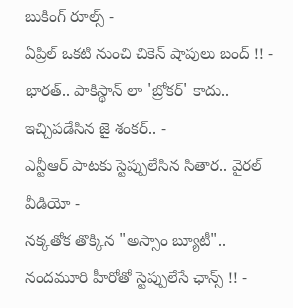బుకింగ్ రూల్స్ -
ఏప్రిల్ ఒకటి నుంచి చికెన్ షాపులు బంద్ !! -
భారత్.. పాకిస్థాన్ లా 'బ్రోకర్' కాదు.. ఇచ్చిపడేసిన జై శంకర్.. -
ఎన్టీఆర్ పాటకు స్టెప్పులేసిన సితార.. వైరల్ వీడియో -
నక్కతోక తొక్కిన "అస్సాం బ్యూటీ".. నందమూరి హీరోతో స్టెప్పులేసే ఛాన్స్ !! -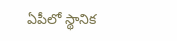ఏపీలో స్థానిక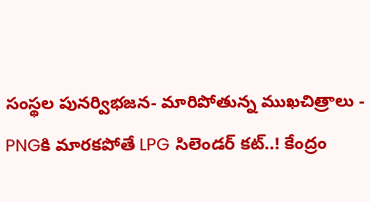సంస్థల పునర్విభజన- మారిపోతున్న ముఖచిత్రాలు -
PNGకి మారకపోతే LPG సిలెండర్ కట్..! కేంద్రం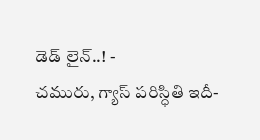డెడ్ లైన్..! -
చమురు, గ్యాస్ పరిస్ధితి ఇదీ-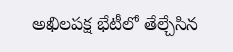అఖిలపక్ష భేటీలో తేల్చేసిన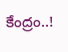కేంద్రం..!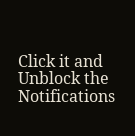Click it and Unblock the Notifications